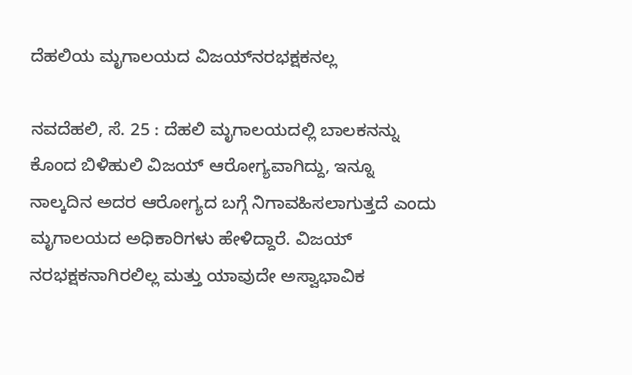ದೆಹಲಿಯ ಮೃಗಾಲಯದ ವಿಜಯ್‌ನರಭಕ್ಷಕನಲ್ಲ

ನವದೆಹಲಿ, ಸೆ. 25 : ದೆಹಲಿ ಮೃಗಾಲಯದಲ್ಲಿ ಬಾಲಕನನ್ನು ಕೊಂದ ಬಿಳಿಹುಲಿ ವಿಜಯ್ ಆರೋಗ್ಯವಾಗಿದ್ದು, ಇನ್ನೂ ನಾಲ್ಕದಿನ ಅದರ ಆರೋಗ್ಯದ ಬಗ್ಗೆ ನಿಗಾವಹಿಸಲಾಗುತ್ತದೆ ಎಂದು ಮೃಗಾಲಯದ ಅಧಿಕಾರಿಗಳು ಹೇಳಿದ್ದಾರೆ. ವಿಜಯ್ ನರಭಕ್ಷಕನಾಗಿರಲಿಲ್ಲ ಮತ್ತು ಯಾವುದೇ ಅಸ್ವಾಭಾವಿಕ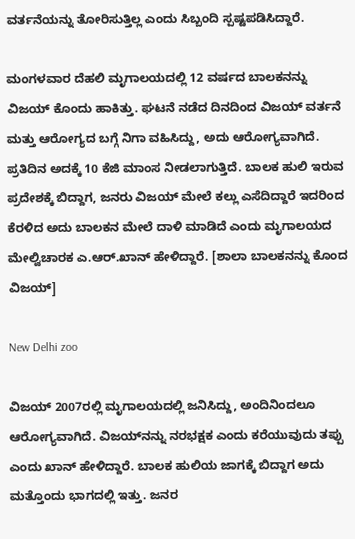ವರ್ತನೆಯನ್ನು ತೋರಿಸುತ್ತಿಲ್ಲ ಎಂದು ಸಿಬ್ಬಂದಿ ಸ್ಪಷ್ಟಪಡಿಸಿದ್ದಾರೆ.

ಮಂಗಳವಾರ ದೆಹಲಿ ಮೃಗಾಲಯದಲ್ಲಿ 12 ವರ್ಷದ ಬಾಲಕನನ್ನು ವಿಜಯ್ ಕೊಂದು ಹಾಕಿತ್ತು. ಘಟನೆ ನಡೆದ ದಿನದಿಂದ ವಿಜಯ್ ವರ್ತನೆ ಮತ್ತು ಆರೋಗ್ಯದ ಬಗ್ಗೆ ನಿಗಾ ವಹಿಸಿದ್ದು, ಅದು ಆರೋಗ್ಯವಾಗಿದೆ. ಪ್ರತಿದಿನ ಅದಕ್ಕೆ 10 ಕೆಜಿ ಮಾಂಸ ನೀಡಲಾಗುತ್ತಿದೆ. ಬಾಲಕ ಹುಲಿ ಇರುವ ಪ್ರದೇಶಕ್ಕೆ ಬಿದ್ದಾಗ, ಜನರು ವಿಜಯ್ ಮೇಲೆ ಕಲ್ಲು ಎಸೆದಿದ್ದಾರೆ ಇದರಿಂದ ಕೆರಳಿದ ಅದು ಬಾಲಕನ ಮೇಲೆ ದಾಳಿ ಮಾಡಿದೆ ಎಂದು ಮೃಗಾಲಯದ ಮೇಲ್ವಿಚಾರಕ ಎ.ಆರ್.ಖಾನ್ ಹೇಳಿದ್ದಾರೆ. [ಶಾಲಾ ಬಾಲಕನನ್ನು ಕೊಂದ ವಿಜಯ್]

New Delhi zoo

ವಿಜಯ್ 2007ರಲ್ಲಿ ಮೃಗಾಲಯದಲ್ಲಿ ಜನಿಸಿದ್ದು, ಅಂದಿನಿಂದಲೂ ಆರೋಗ್ಯವಾಗಿದೆ. ವಿಜಯ್‌ನನ್ನು ನರಭಕ್ಷಕ ಎಂದು ಕರೆಯುವುದು ತಪ್ಪು ಎಂದು ಖಾನ್ ಹೇಳಿದ್ದಾರೆ. ಬಾಲಕ ಹುಲಿಯ ಜಾಗಕ್ಕೆ ಬಿದ್ದಾಗ ಅದು ಮತ್ತೊಂದು ಭಾಗದಲ್ಲಿ ಇತ್ತು. ಜನರ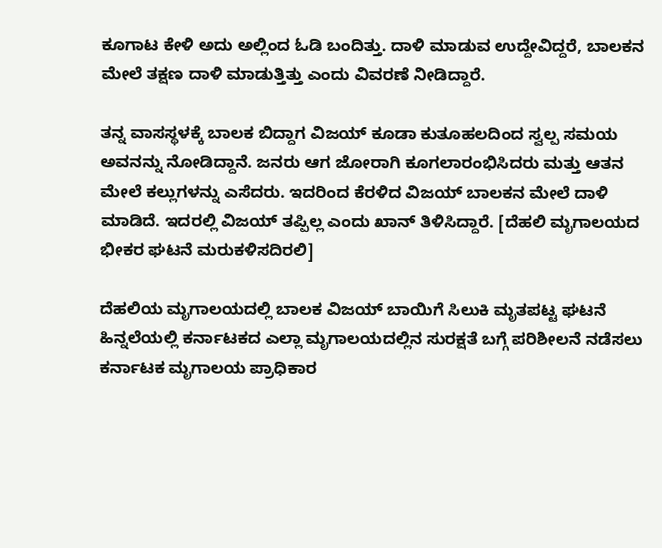ಕೂಗಾಟ ಕೇಳಿ ಅದು ಅಲ್ಲಿಂದ ಓಡಿ ಬಂದಿತ್ತು. ದಾಳಿ ಮಾಡುವ ಉದ್ದೇವಿದ್ದರೆ, ಬಾಲಕನ ಮೇಲೆ ತಕ್ಷಣ ದಾಳಿ ಮಾಡುತ್ತಿತ್ತು ಎಂದು ವಿವರಣೆ ನೀಡಿದ್ದಾರೆ.

ತನ್ನ ವಾಸಸ್ಥಳಕ್ಕೆ ಬಾಲಕ ಬಿದ್ದಾಗ ವಿಜಯ್ ಕೂಡಾ ಕುತೂಹಲದಿಂದ ಸ್ವಲ್ಪ ಸಮಯ ಅವನನ್ನು ನೋಡಿದ್ದಾನೆ. ಜನರು ಆಗ ಜೋರಾಗಿ ಕೂಗಲಾರಂಭಿಸಿದರು ಮತ್ತು ಆತನ ಮೇಲೆ ಕಲ್ಲುಗಳನ್ನು ಎಸೆದರು. ಇದರಿಂದ ಕೆರಳಿದ ವಿಜಯ್ ಬಾಲಕನ ಮೇಲೆ ದಾಳಿ ಮಾಡಿದೆ. ಇದರಲ್ಲಿ ವಿಜಯ್ ತಪ್ಪಿಲ್ಲ ಎಂದು ಖಾನ್ ತಿಳಿಸಿದ್ದಾರೆ. [ದೆಹಲಿ ಮೃಗಾಲಯದ ಭೀಕರ ಘಟನೆ ಮರುಕಳಿಸದಿರಲಿ]

ದೆಹಲಿಯ ಮೃಗಾಲಯದಲ್ಲಿ ಬಾಲಕ ವಿಜಯ್ ಬಾಯಿಗೆ ಸಿಲುಕಿ ಮೃತಪಟ್ಟ ಘಟನೆ ಹಿನ್ನಲೆಯಲ್ಲಿ ಕರ್ನಾಟಕದ ಎಲ್ಲಾ ಮೃಗಾಲಯದಲ್ಲಿನ ಸುರಕ್ಷತೆ ಬಗ್ಗೆ ಪರಿಶೀಲನೆ ನಡೆಸಲು ಕರ್ನಾಟಕ ಮೃಗಾಲಯ ಪ್ರಾಧಿಕಾರ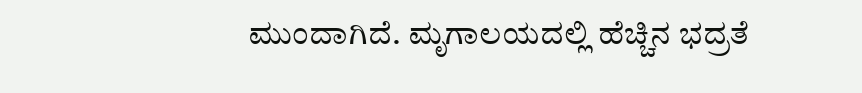ಮುಂದಾಗಿದೆ. ಮೃಗಾಲಯದಲ್ಲಿ ಹೆಚ್ಚಿನ ಭದ್ರತೆ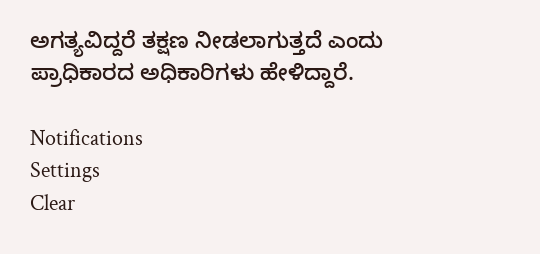ಅಗತ್ಯವಿದ್ದರೆ ತಕ್ಷಣ ನೀಡಲಾಗುತ್ತದೆ ಎಂದು ಪ್ರಾಧಿಕಾರದ ಅಧಿಕಾರಿಗಳು ಹೇಳಿದ್ದಾರೆ.

Notifications
Settings
Clear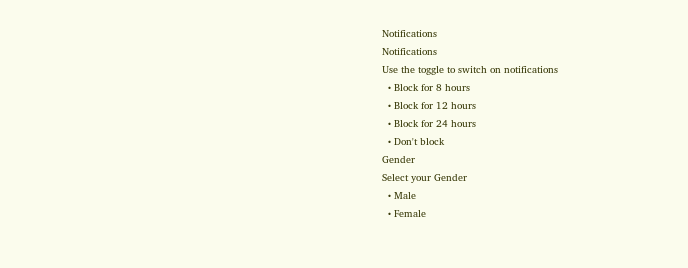Notifications
Notifications
Use the toggle to switch on notifications
  • Block for 8 hours
  • Block for 12 hours
  • Block for 24 hours
  • Don't block
Gender
Select your Gender
  • Male
  • Female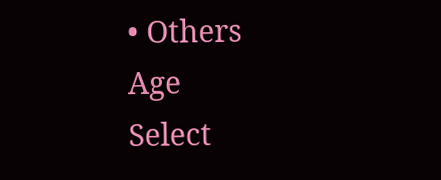• Others
Age
Select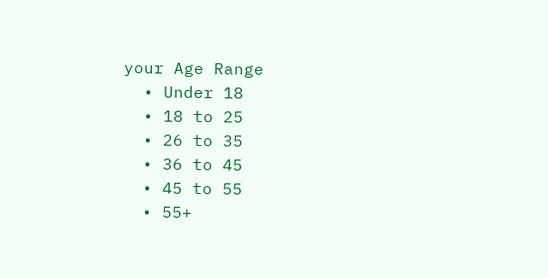your Age Range
  • Under 18
  • 18 to 25
  • 26 to 35
  • 36 to 45
  • 45 to 55
  • 55+